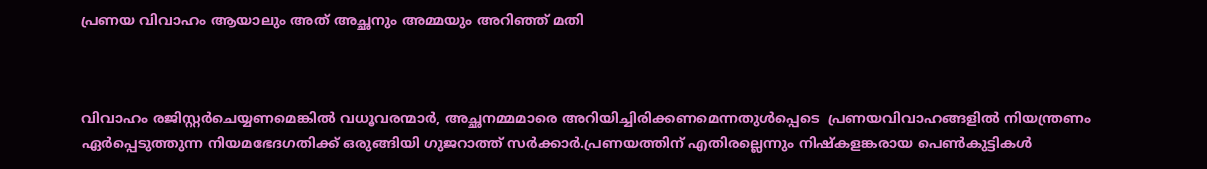പ്രണയ വിവാഹം ആയാലും അത് അച്ഛനും അമ്മയും അറിഞ്ഞ് മതി



വിവാഹം രജിസ്റ്റർചെയ്യണമെങ്കിൽ വധൂവരന്മാർ, അച്ഛനമ്മമാരെ അറിയിച്ചിരിക്കണമെന്നതുൾപ്പെടെ  പ്രണയവിവാഹങ്ങളിൽ നിയന്ത്രണം ഏർപ്പെടുത്തുന്ന നിയമഭേദഗതിക്ക് ഒരുങ്ങിയി ഗുജറാത്ത് സർക്കാർ.പ്രണയത്തിന് എതിരല്ലെന്നും നിഷ്‌കളങ്കരായ പെൺകുട്ടികൾ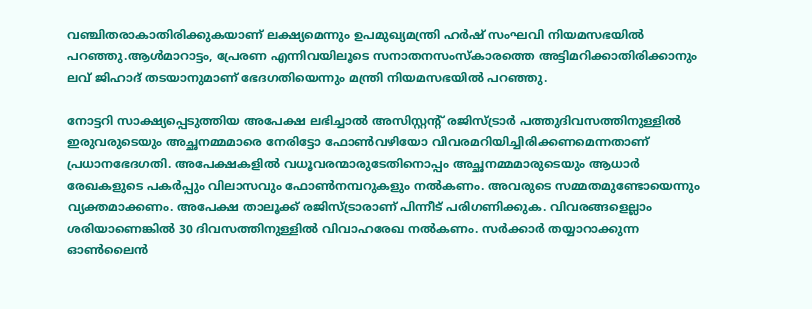വഞ്ചിതരാകാതിരിക്കുകയാണ് ലക്ഷ്യമെന്നും ഉപമുഖ്യമന്ത്രി ഹർഷ് സംഘവി നിയമസഭയിൽ പറഞ്ഞു.ആൾമാറാട്ടം, പ്രേരണ എന്നിവയിലൂടെ സനാതനസംസ്‌കാരത്തെ അട്ടിമറിക്കാതിരിക്കാനും ലവ് ജിഹാദ് തടയാനുമാണ് ഭേദഗതിയെന്നും മന്ത്രി നിയമസഭയിൽ പറഞ്ഞു.

നോട്ടറി സാക്ഷ്യപ്പെടുത്തിയ അപേക്ഷ ലഭിച്ചാൽ അസിസ്റ്റന്റ് രജിസ്ട്രാർ പത്തുദിവസത്തിനുള്ളിൽ ഇരുവരുടെയും അച്ഛനമ്മമാരെ നേരിട്ടോ ഫോൺവഴിയോ വിവരമറിയിച്ചിരിക്കണമെന്നതാണ് പ്രധാനഭേദഗതി. അപേക്ഷകളിൽ വധൂവരന്മാരുടേതിനൊപ്പം അച്ഛനമ്മമാരുടെയും ആധാർ രേഖകളുടെ പകർപ്പും വിലാസവും ഫോൺനമ്പറുകളും നൽകണം. അവരുടെ സമ്മതമുണ്ടോയെന്നും വ്യക്തമാക്കണം. അപേക്ഷ താലൂക്ക് രജിസ്ട്രാരാണ് പിന്നീട് പരിഗണിക്കുക. വിവരങ്ങളെല്ലാം ശരിയാണെങ്കിൽ 30 ദിവസത്തിനുള്ളിൽ വിവാഹരേഖ നൽകണം. സർക്കാർ തയ്യാറാക്കുന്ന ഓൺലൈൻ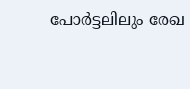പോർട്ടലിലും രേഖ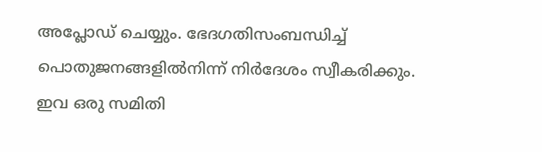അപ്ലോഡ് ചെയ്യും. ഭേദഗതിസംബന്ധിച്ച് പൊതുജനങ്ങളിൽനിന്ന് നിർദേശം സ്വീകരിക്കും. ഇവ ഒരു സമിതി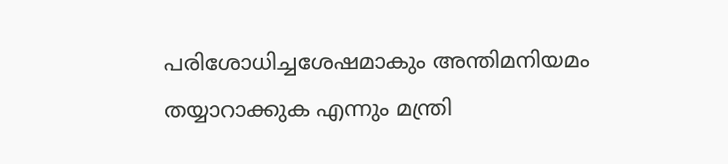പരിശോധിച്ചശേഷമാകും അന്തിമനിയമം തയ്യാറാക്കുക എന്നും മന്ത്രി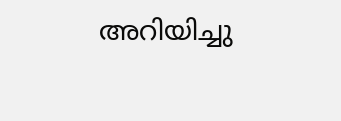അറിയിച്ചു